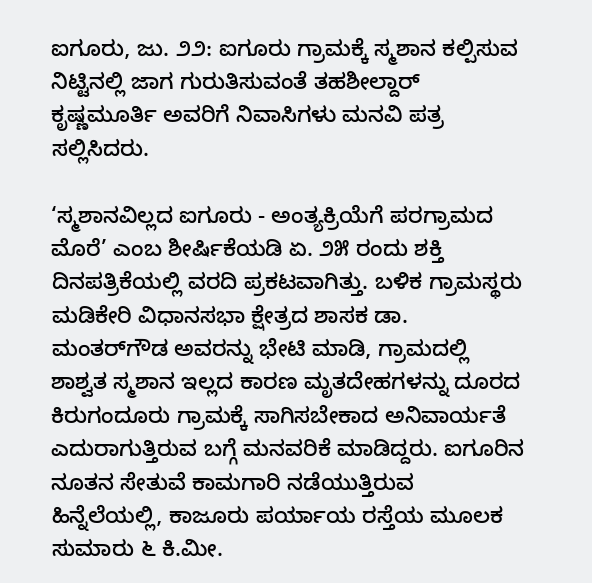ಐಗೂರು, ಜು. ೨೨: ಐಗೂರು ಗ್ರಾಮಕ್ಕೆ ಸ್ಮಶಾನ ಕಲ್ಪಿಸುವ ನಿಟ್ಟಿನಲ್ಲಿ ಜಾಗ ಗುರುತಿಸುವಂತೆ ತಹಶೀಲ್ದಾರ್ ಕೃಷ್ಣಮೂರ್ತಿ ಅವರಿಗೆ ನಿವಾಸಿಗಳು ಮನವಿ ಪತ್ರ ಸಲ್ಲಿಸಿದರು.

‘ಸ್ಮಶಾನವಿಲ್ಲದ ಐಗೂರು - ಅಂತ್ಯಕ್ರಿಯೆಗೆ ಪರಗ್ರಾಮದ ಮೊರೆ’ ಎಂಬ ಶೀರ್ಷಿಕೆಯಡಿ ಏ. ೨೫ ರಂದು ಶಕ್ತಿ ದಿನಪತ್ರಿಕೆಯಲ್ಲಿ ವರದಿ ಪ್ರಕಟವಾಗಿತ್ತು. ಬಳಿಕ ಗ್ರಾಮಸ್ಥರು ಮಡಿಕೇರಿ ವಿಧಾನಸಭಾ ಕ್ಷೇತ್ರದ ಶಾಸಕ ಡಾ. ಮಂತರ್‌ಗೌಡ ಅವರನ್ನು ಭೇಟಿ ಮಾಡಿ, ಗ್ರಾಮದಲ್ಲಿ ಶಾಶ್ವತ ಸ್ಮಶಾನ ಇಲ್ಲದ ಕಾರಣ ಮೃತದೇಹಗಳನ್ನು ದೂರದ ಕಿರುಗಂದೂರು ಗ್ರಾಮಕ್ಕೆ ಸಾಗಿಸಬೇಕಾದ ಅನಿವಾರ್ಯತೆ ಎದುರಾಗುತ್ತಿರುವ ಬಗ್ಗೆ ಮನವರಿಕೆ ಮಾಡಿದ್ದರು. ಐಗೂರಿನ ನೂತನ ಸೇತುವೆ ಕಾಮಗಾರಿ ನಡೆಯುತ್ತಿರುವ ಹಿನ್ನೆಲೆಯಲ್ಲಿ, ಕಾಜೂರು ಪರ್ಯಾಯ ರಸ್ತೆಯ ಮೂಲಕ ಸುಮಾರು ೬ ಕಿ.ಮೀ.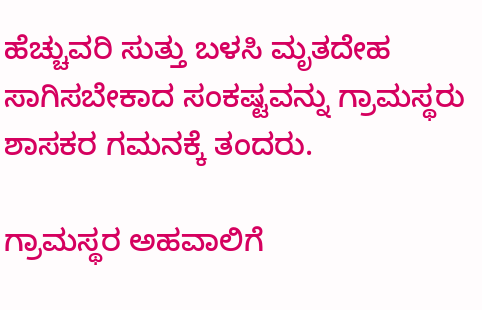ಹೆಚ್ಚುವರಿ ಸುತ್ತು ಬಳಸಿ ಮೃತದೇಹ ಸಾಗಿಸಬೇಕಾದ ಸಂಕಷ್ಟವನ್ನು ಗ್ರಾಮಸ್ಥರು ಶಾಸಕರ ಗಮನಕ್ಕೆ ತಂದರು.

ಗ್ರಾಮಸ್ಥರ ಅಹವಾಲಿಗೆ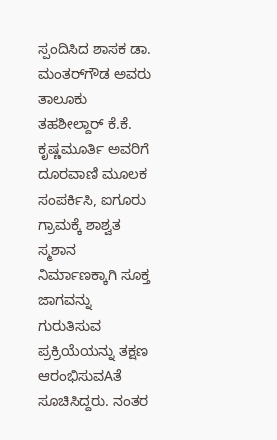ಸ್ಪಂದಿಸಿದ ಶಾಸಕ ಡಾ. ಮಂತರ್‌ಗೌಡ ಅವರು ತಾಲೂಕು ತಹಶೀಲ್ದಾರ್ ಕೆ.ಕೆ. ಕೃಷ್ಣಮೂರ್ತಿ ಅವರಿಗೆ ದೂರವಾಣಿ ಮೂಲಕ ಸಂಪರ್ಕಿಸಿ, ಐಗೂರು ಗ್ರಾಮಕ್ಕೆ ಶಾಶ್ವತ ಸ್ಮಶಾನ ನಿರ್ಮಾಣಕ್ಕಾಗಿ ಸೂಕ್ತ ಜಾಗವನ್ನು ಗುರುತಿಸುವ ಪ್ರಕ್ರಿಯೆಯನ್ನು ತಕ್ಷಣ ಆರಂಭಿಸುವAತೆ ಸೂಚಿಸಿದ್ದರು. ನಂತರ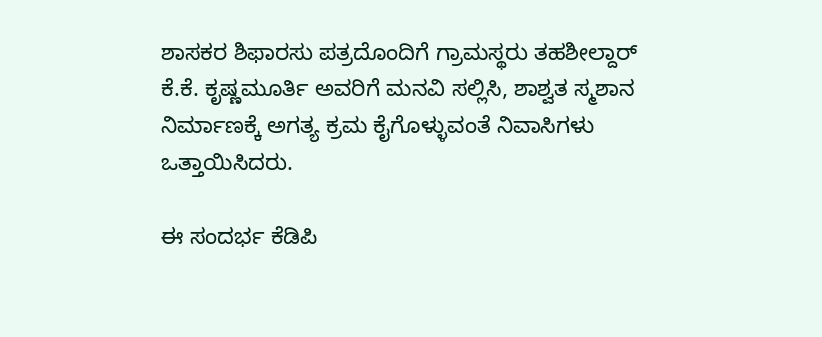ಶಾಸಕರ ಶಿಫಾರಸು ಪತ್ರದೊಂದಿಗೆ ಗ್ರಾಮಸ್ಥರು ತಹಶೀಲ್ದಾರ್ ಕೆ.ಕೆ. ಕೃಷ್ಣಮೂರ್ತಿ ಅವರಿಗೆ ಮನವಿ ಸಲ್ಲಿಸಿ, ಶಾಶ್ವತ ಸ್ಮಶಾನ ನಿರ್ಮಾಣಕ್ಕೆ ಅಗತ್ಯ ಕ್ರಮ ಕೈಗೊಳ್ಳುವಂತೆ ನಿವಾಸಿಗಳು ಒತ್ತಾಯಿಸಿದರು.

ಈ ಸಂದರ್ಭ ಕೆಡಿಪಿ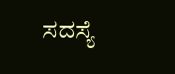ಸದಸ್ಯೆ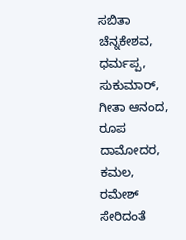ಸಬಿತಾ ಚೆನ್ನಕೇಶವ, ಧರ್ಮಪ್ಪ, ಸುಕುಮಾರ್, ಗೀತಾ ಆನಂದ, ರೂಪ ದಾಮೋದರ, ಕಮಲ, ರಮೇಶ್ ಸೇರಿದಂತೆ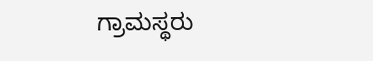ಗ್ರಾಮಸ್ಥರು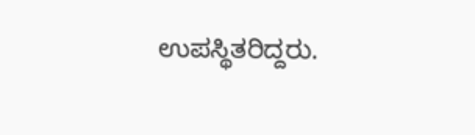ಉಪಸ್ಥಿತರಿದ್ದರು.